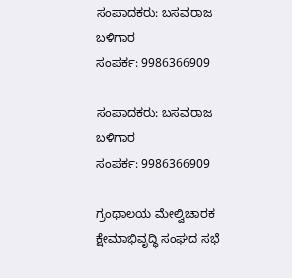ಸಂಪಾದಕರು: ಬಸವರಾಜ ಬಳಿಗಾರ
ಸಂಪರ್ಕ: 9986366909

ಸಂಪಾದಕರು: ಬಸವರಾಜ ಬಳಿಗಾರ
ಸಂಪರ್ಕ: 9986366909

ಗ್ರಂಥಾಲಯ ಮೇಲ್ವಿಚಾರಕ ಕ್ಷೇಮಾಭಿವೃದ್ಧಿ ಸಂಘದ ಸಭೆ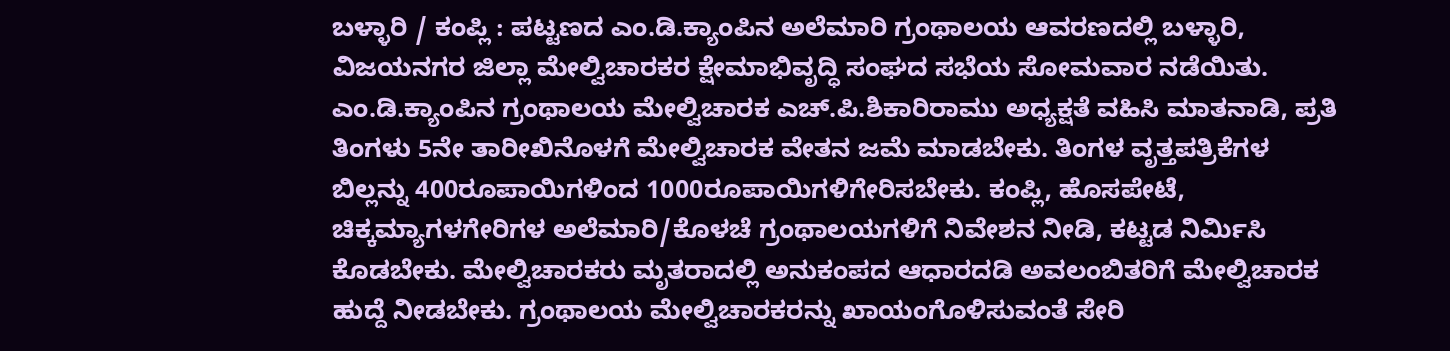ಬಳ್ಳಾರಿ / ಕಂಪ್ಲಿ : ಪಟ್ಟಣದ ಎಂ.ಡಿ.ಕ್ಯಾಂಪಿನ ಅಲೆಮಾರಿ ಗ್ರಂಥಾಲಯ ಆವರಣದಲ್ಲಿ ಬಳ್ಳಾರಿ, ವಿಜಯನಗರ ಜಿಲ್ಲಾ ಮೇಲ್ವಿಚಾರಕರ ಕ್ಷೇಮಾಭಿವೃದ್ಧಿ ಸಂಘದ ಸಭೆಯ ಸೋಮವಾರ ನಡೆಯಿತು.
ಎಂ.ಡಿ.ಕ್ಯಾಂಪಿನ ಗ್ರಂಥಾಲಯ ಮೇಲ್ವಿಚಾರಕ ಎಚ್.ಪಿ.ಶಿಕಾರಿರಾಮು ಅಧ್ಯಕ್ಷತೆ ವಹಿಸಿ ಮಾತನಾಡಿ, ಪ್ರತಿ ತಿಂಗಳು 5ನೇ ತಾರೀಖಿನೊಳಗೆ ಮೇಲ್ವಿಚಾರಕ ವೇತನ ಜಮೆ ಮಾಡಬೇಕು. ತಿಂಗಳ ವೃತ್ತಪತ್ರಿಕೆಗಳ ಬಿಲ್ಲನ್ನು 400ರೂಪಾಯಿಗಳಿಂದ 1000ರೂಪಾಯಿಗಳಿಗೇರಿಸಬೇಕು. ಕಂಪ್ಲಿ, ಹೊಸಪೇಟೆ, ಚಿಕ್ಕಮ್ಯಾಗಳಗೇರಿಗಳ ಅಲೆಮಾರಿ/ಕೊಳಚೆ ಗ್ರಂಥಾಲಯಗಳಿಗೆ ನಿವೇಶನ ನೀಡಿ, ಕಟ್ಟಡ ನಿರ್ಮಿಸಿ ಕೊಡಬೇಕು. ಮೇಲ್ವಿಚಾರಕರು ಮೃತರಾದಲ್ಲಿ ಅನುಕಂಪದ ಆಧಾರದಡಿ ಅವಲಂಬಿತರಿಗೆ ಮೇಲ್ವಿಚಾರಕ ಹುದ್ದೆ ನೀಡಬೇಕು. ಗ್ರಂಥಾಲಯ ಮೇಲ್ವಿಚಾರಕರನ್ನು ಖಾಯಂಗೊಳಿಸುವಂತೆ ಸೇರಿ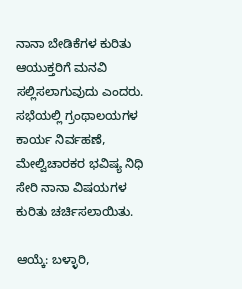ನಾನಾ ಬೇಡಿಕೆಗಳ ಕುರಿತು ಆಯುಕ್ತರಿಗೆ ಮನವಿ ಸಲ್ಲಿಸಲಾಗುವುದು ಎಂದರು.
ಸಭೆಯಲ್ಲಿ ಗ್ರಂಥಾಲಯಗಳ ಕಾರ್ಯ ನಿರ್ವಹಣೆ, ಮೇಲ್ವಿಚಾರಕರ ಭವಿಷ್ಯ ನಿಧಿ ಸೇರಿ ನಾನಾ ವಿಷಯಗಳ ಕುರಿತು ಚರ್ಚಿಸಲಾಯಿತು.

ಆಯ್ಕೆ: ಬಳ್ಳಾರಿ,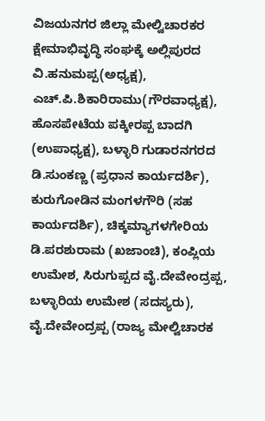ವಿಜಯನಗರ ಜಿಲ್ಲಾ ಮೇಲ್ವಿಚಾರಕರ ಕ್ಷೇಮಾಭಿವೃದ್ಧಿ ಸಂಘಕ್ಕೆ ಅಲ್ಲಿಪುರದ ವಿ.ಹನುಮಪ್ಪ(ಅಧ್ಯಕ್ಷ), ಎಚ್.ಪಿ.ಶಿಕಾರಿರಾಮು(ಗೌರವಾಧ್ಯಕ್ಷ), ಹೊಸಪೇಟೆಯ ಪಕ್ಕೀರಪ್ಪ ಬಾದಗಿ (ಉಪಾಧ್ಯಕ್ಷ), ಬಳ್ಳಾರಿ ಗುಡಾರನಗರದ ಡಿ.ಸುಂಕಣ್ಣ (ಪ್ರಧಾನ ಕಾರ್ಯದರ್ಶಿ),
ಕುರುಗೋಡಿನ ಮಂಗಳಗೌರಿ (ಸಹ ಕಾರ್ಯದರ್ಶಿ), ಚಿಕ್ಕಮ್ಯಾಗಳಗೇರಿಯ ಡಿ.ಪರಶುರಾಮ (ಖಜಾಂಚಿ), ಕಂಪ್ಲಿಯ ಉಮೇಶ, ಸಿರುಗುಪ್ಪದ ವೈ.ದೇವೇಂದ್ರಪ್ಪ, ಬಳ್ಳಾರಿಯ ಉಮೇಶ (ಸದಸ್ಯರು), ವೈ.ದೇವೇಂದ್ರಪ್ಪ (ರಾಜ್ಯ ಮೇಲ್ವಿಚಾರಕ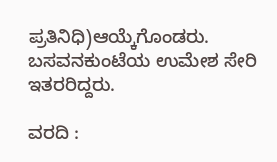ಪ್ರತಿನಿಧಿ)ಆಯ್ಕೆಗೊಂಡರು. ಬಸವನಕುಂಟೆಯ ಉಮೇಶ ಸೇರಿ ಇತರರಿದ್ದರು.

ವರದಿ :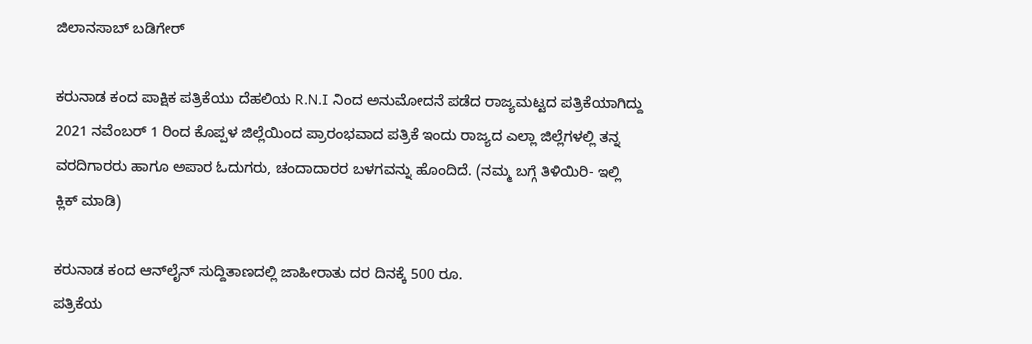ಜಿಲಾನಸಾಬ್ ಬಡಿಗೇರ್

ಕರುನಾಡ ಕಂದ ಪಾಕ್ಷಿಕ ಪತ್ರಿಕೆಯು ದೆಹಲಿಯ R.N.I ನಿಂದ ಅನುಮೋದನೆ ಪಡೆದ ರಾಜ್ಯಮಟ್ಟದ ಪತ್ರಿಕೆಯಾಗಿದ್ದು 2021 ನವೆಂಬರ್ 1 ರಿಂದ ಕೊಪ್ಪಳ ಜಿಲ್ಲೆಯಿಂದ ಪ್ರಾರಂಭವಾದ ಪತ್ರಿಕೆ ಇಂದು ರಾಜ್ಯದ ಎಲ್ಲಾ ಜಿಲ್ಲೆಗಳಲ್ಲಿ ತನ್ನ ವರದಿಗಾರರು ಹಾಗೂ ಅಪಾರ ಓದುಗರು, ಚಂದಾದಾರರ ಬಳಗವನ್ನು ಹೊಂದಿದೆ. (ನಮ್ಮ ಬಗ್ಗೆ ತಿಳಿಯಿರಿ- ಇಲ್ಲಿ ಕ್ಲಿಕ್‌ ಮಾಡಿ)

ಕರುನಾಡ ಕಂದ ಆನ್‌ಲೈನ್‌ ಸುದ್ದಿತಾಣದಲ್ಲಿ ಜಾಹೀರಾತು ದರ ದಿನಕ್ಕೆ 500 ರೂ.
ಪತ್ರಿಕೆಯ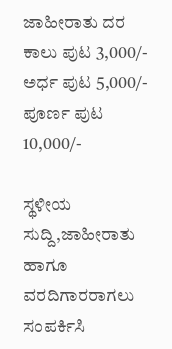ಜಾಹೀರಾತು ದರ ಕಾಲು ಪುಟ 3,000/-
ಅರ್ಧ ಪುಟ 5,000/-
ಪೂರ್ಣ ಪುಟ 10,000/-

ಸ್ಥಳೀಯ ಸುದ್ದಿ,ಜಾಹೀರಾತು ಹಾಗೂ ವರದಿಗಾರರಾಗಲು ಸಂಪರ್ಕಿಸಿ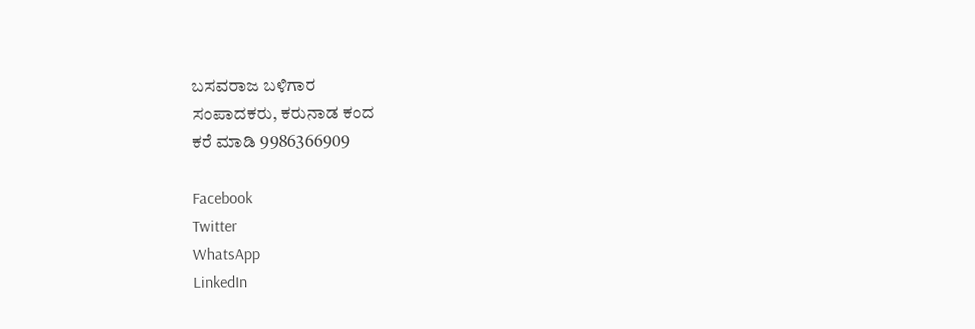ಬಸವರಾಜ ಬಳಿಗಾರ
ಸಂಪಾದಕರು, ಕರುನಾಡ ಕಂದ
ಕರೆ ಮಾಡಿ 9986366909

Facebook
Twitter
WhatsApp
LinkedIn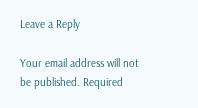Leave a Reply

Your email address will not be published. Required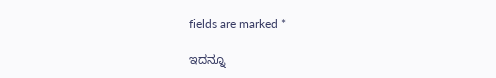fields are marked *

ಇದನ್ನೂ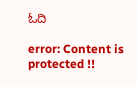ಓದಿ

error: Content is protected !!